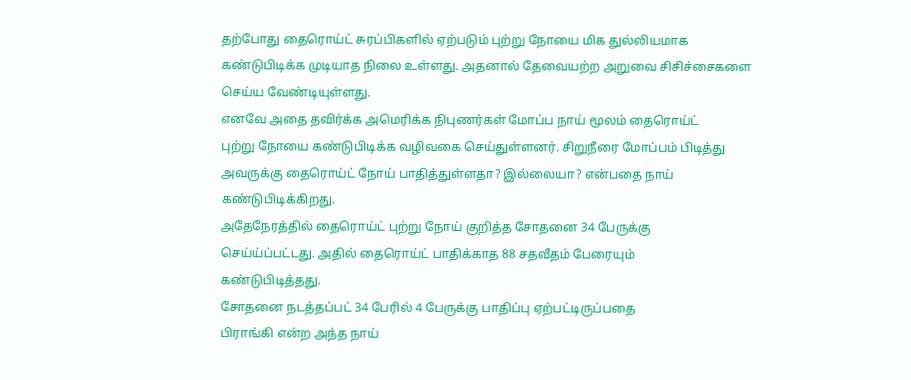தற்போது தைரொய்ட் சுரப்பிகளில் ஏற்படும் புற்று நோயை மிக துல்லியமாக
கண்டுபிடிக்க முடியாத நிலை உள்ளது. அதனால் தேவையற்ற அறுவை சிசிச்சைகளை
செய்ய வேண்டியுள்ளது.
எனவே அதை தவிர்க்க அமெரிக்க நிபுணர்கள் மோப்ப நாய் மூலம் தைரொய்ட்
புற்று நோயை கண்டுபிடிக்க வழிவகை செய்துள்ளனர். சிறுநீரை மோப்பம் பிடித்து
அவருக்கு தைரொய்ட் நோய் பாதித்துள்ளதா? இல்லையா? என்பதை நாய்
கண்டுபிடிக்கிறது.
அதேநேரத்தில் தைரொய்ட் புற்று நோய் குறித்த சோதனை 34 பேருக்கு
செய்ய்ப்பட்டது. அதில் தைரொய்ட் பாதிக்காத 88 சதவீதம் பேரையும்
கண்டுபிடித்தது.
சோதனை நடத்தப்பட் 34 பேரில் 4 பேருக்கு பாதிப்பு ஏற்பட்டிருப்பதை
பிராங்கி என்ற அந்த நாய்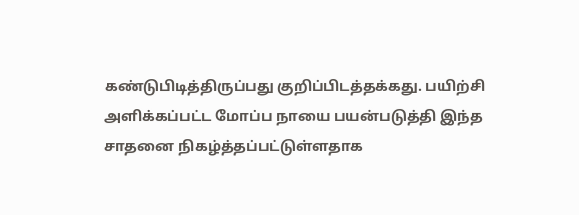கண்டுபிடித்திருப்பது குறிப்பிடத்தக்கது. பயிற்சி
அளிக்கப்பட்ட மோப்ப நாயை பயன்படுத்தி இந்த சாதனை நிகழ்த்தப்பட்டுள்ளதாக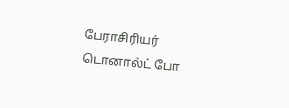பேராசிரியர் டொனால்ட் போ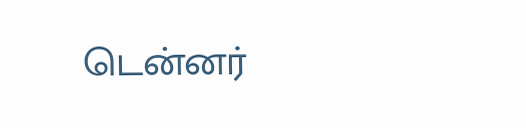டென்னர்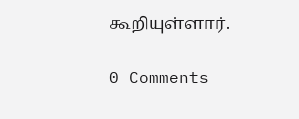கூறியுள்ளார்.

0 Comments